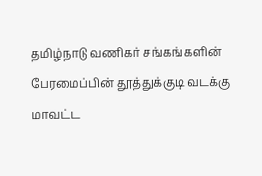தமிழ்நாடு வணிகர் சங்கங்களின் பேரமைப்பின் தூத்துக்குடி வடக்கு மாவட்ட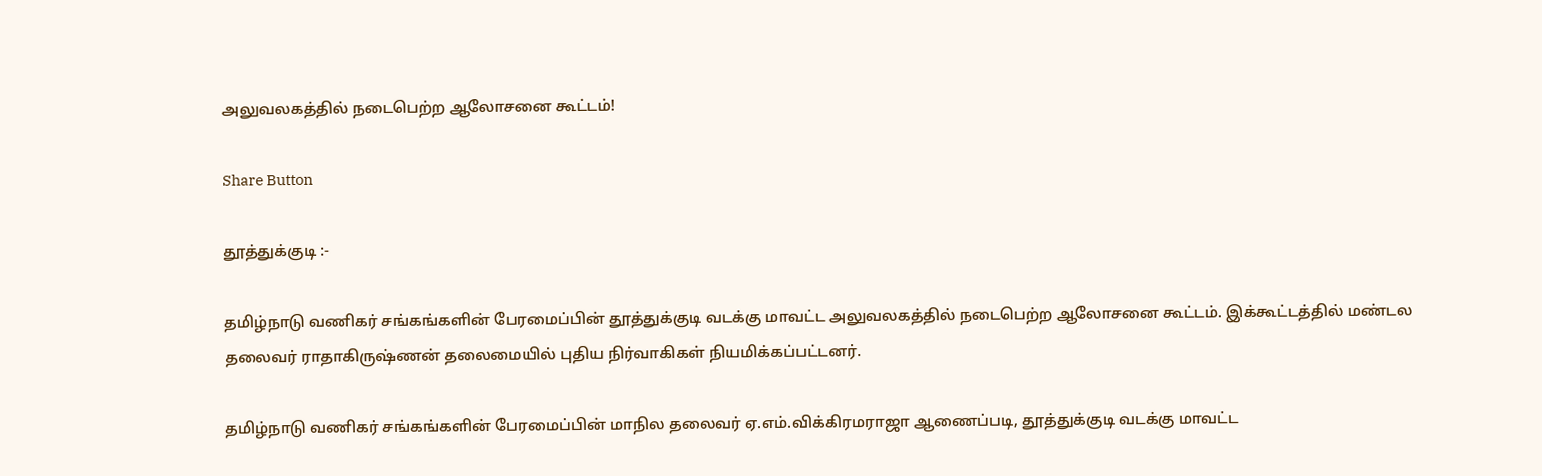அலுவலகத்தில் நடைபெற்ற ஆலோசனை கூட்டம்!

Share Button

தூத்துக்குடி :-

தமிழ்நாடு வணிகர் சங்கங்களின் பேரமைப்பின் தூத்துக்குடி வடக்கு மாவட்ட அலுவலகத்தில் நடைபெற்ற ஆலோசனை கூட்டம். இக்கூட்டத்தில் மண்டல தலைவர் ராதாகிருஷ்ணன் தலைமையில் புதிய நிர்வாகிகள் நியமிக்கப்பட்டனர்.

தமிழ்நாடு வணிகர் சங்கங்களின் பேரமைப்பின் மாநில தலைவர் ஏ.எம்.விக்கிரமராஜா ஆணைப்படி, தூத்துக்குடி வடக்கு மாவட்ட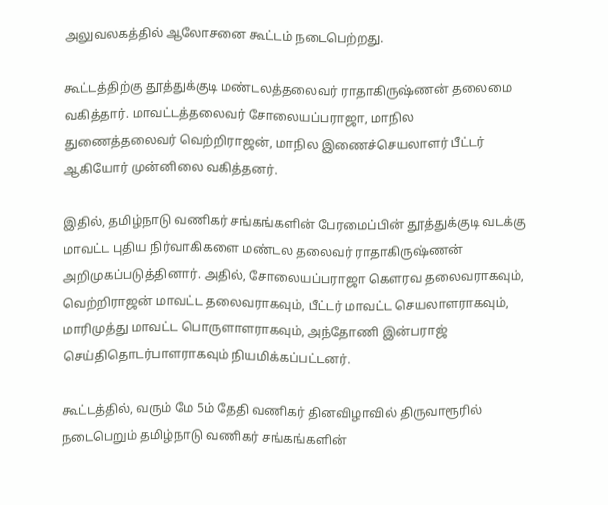அலுவலகத்தில் ஆலோசனை கூட்டம் நடைபெற்றது.

கூட்டத்திற்கு தூத்துக்குடி மண்டலத்தலைவர் ராதாகிருஷ்ணன் தலைமை வகித்தார். மாவட்டத்தலைவர் சோலையப்பராஜா, மாநில துணைத்தலைவர் வெற்றிராஜன், மாநில இணைச்செயலாளர் பீட்டர் ஆகியோர் முன்னிலை வகித்தனர்.

இதில், தமிழ்நாடு வணிகர் சங்கங்களின் பேரமைப்பின் தூத்துக்குடி வடக்கு மாவட்ட புதிய நிர்வாகிகளை மண்டல தலைவர் ராதாகிருஷ்ணன் அறிமுகப்படுத்தினார். அதில், சோலையப்பராஜா கௌரவ தலைவராகவும், வெற்றிராஜன் மாவட்ட தலைவராகவும், பீட்டர் மாவட்ட செயலாளராகவும், மாரிமுத்து மாவட்ட பொருளாளராகவும், அந்தோணி இன்பராஜ் செய்திதொடர்பாளராகவும் நியமிக்கப்பட்டனர்.

கூட்டத்தில், வரும் மே 5ம் தேதி வணிகர் தினவிழாவில் திருவாரூரில் நடைபெறும் தமிழ்நாடு வணிகர் சங்கங்களின்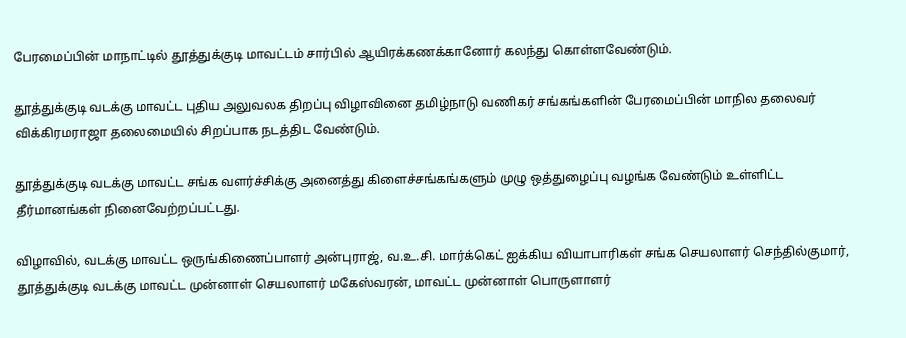பேரமைப்பின் மாநாட்டில் தூத்துக்குடி மாவட்டம் சார்பில் ஆயிரக்கணக்கானோர் கலந்து கொள்ளவேண்டும்.

தூத்துக்குடி வடக்கு மாவட்ட புதிய அலுவலக திறப்பு விழாவினை தமிழ்நாடு வணிகர் சங்கங்களின் பேரமைப்பின் மாநில தலைவர் விக்கிரமராஜா தலைமையில் சிறப்பாக நடத்திட வேண்டும்.

தூத்துக்குடி வடக்கு மாவட்ட சங்க வளர்ச்சிக்கு அனைத்து கிளைச்சங்கங்களும் முழு ஒத்துழைப்பு வழங்க வேண்டும் உள்ளிட்ட தீர்மானங்கள் நினைவேற்றப்பட்டது.

விழாவில், வடக்கு மாவட்ட ஒருங்கிணைப்பாளர் அன்புராஜ், வ.உ.சி. மார்க்கெட் ஐக்கிய வியாபாரிகள் சங்க செயலாளர் செந்தில்குமார், தூத்துக்குடி வடக்கு மாவட்ட முன்னாள் செயலாளர் மகேஸ்வரன், மாவட்ட முன்னாள் பொருளாளர்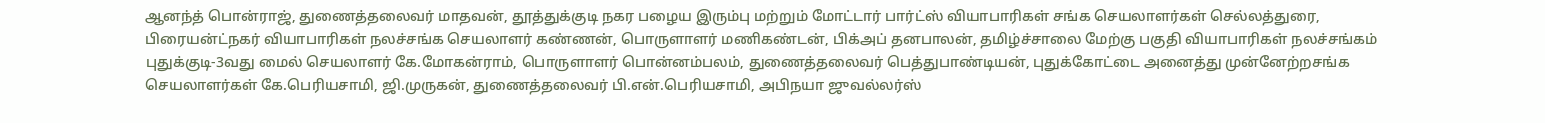ஆனந்த் பொன்ராஜ், துணைத்தலைவர் மாதவன், தூத்துக்குடி நகர பழைய இரும்பு மற்றும் மோட்டார் பார்ட்ஸ் வியாபாரிகள் சங்க செயலாளர்கள் செல்லத்துரை, பிரையன்ட்நகர் வியாபாரிகள் நலச்சங்க செயலாளர் கண்ணன், பொருளாளர் மணிகண்டன், பிக்அப் தனபாலன், தமிழ்ச்சாலை மேற்கு பகுதி வியாபாரிகள் நலச்சங்கம் புதுக்குடி-3வது மைல் செயலாளர் கே.மோகன்ராம், பொருளாளர் பொன்னம்பலம், துணைத்தலைவர் பெத்துபாண்டியன், புதுக்கோட்டை அனைத்து முன்னேற்றசங்க செயலாளர்கள் கே.பெரியசாமி, ஜி.முருகன், துணைத்தலைவர் பி.என்.பெரியசாமி, அபிநயா ஜுவல்லர்ஸ்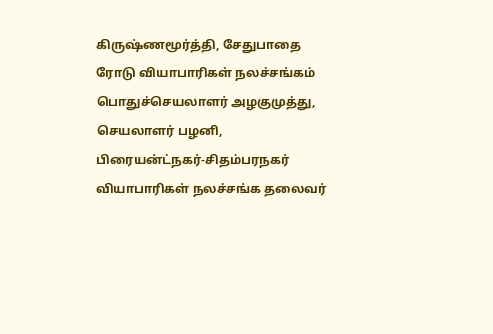கிருஷ்ணமூர்த்தி, சேதுபாதை ரோடு வியாபாரிகள் நலச்சங்கம் பொதுச்செயலாளர் அழகுமுத்து, செயலாளர் பழனி, பிரையன்ட்நகர்-சிதம்பரநகர் வியாபாரிகள் நலச்சங்க தலைவர்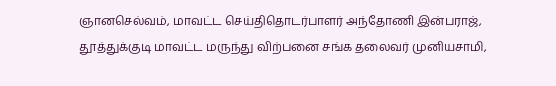ஞானசெல்வம், மாவட்ட செய்திதொடர்பாளர் அந்தோணி இன்பராஜ், தூத்துக்குடி மாவட்ட மருந்து விற்பனை சங்க தலைவர் முனியசாமி,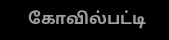கோவில்பட்டி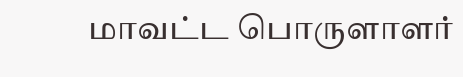மாவட்ட பொருளாளர்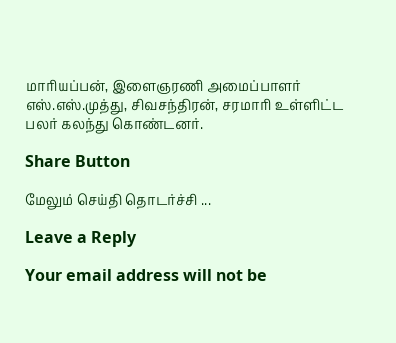மாரியப்பன், இளைஞரணி அமைப்பாளர் எஸ்.எஸ்.முத்து, சிவசந்திரன், சரமாரி உள்ளிட்ட பலர் கலந்து கொண்டனர்.

Share Button

மேலும் செய்தி தொடர்ச்சி ...

Leave a Reply

Your email address will not be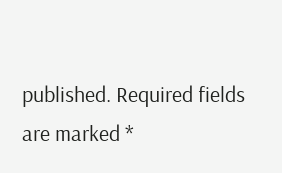published. Required fields are marked *